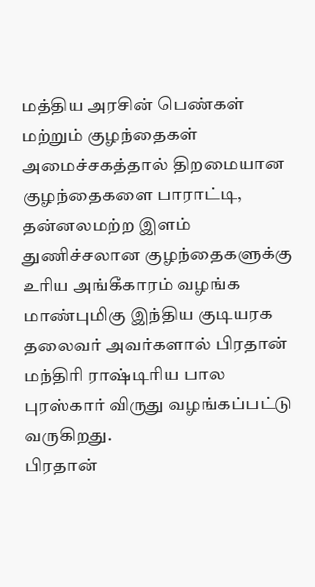மத்திய அரசின் பெண்கள் மற்றும் குழந்தைகள் அமைச்சகத்தால் திறமையான குழந்தைகளை பாராட்டி, தன்னலமற்ற இளம் துணிச்சலான குழந்தைகளுக்கு உரிய அங்கீகாரம் வழங்க மாண்புமிகு இந்திய குடியரக தலைவர் அவர்களால் பிரதான் மந்திரி ராஷ்டிரிய பால புரஸ்கார் விருது வழங்கப்பட்டு வருகிறது.
பிரதான்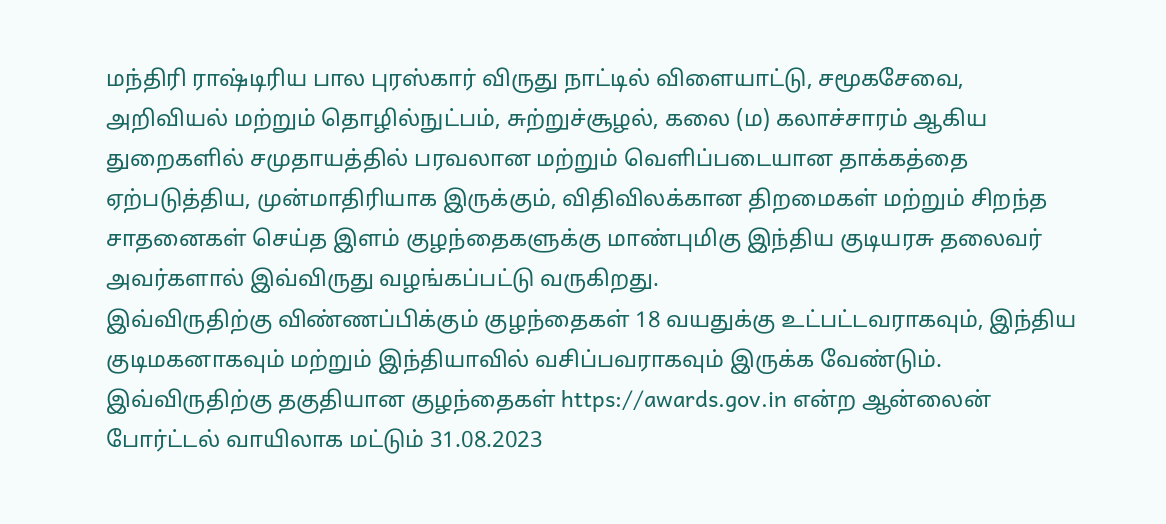மந்திரி ராஷ்டிரிய பால புரஸ்கார் விருது நாட்டில் விளையாட்டு, சமூகசேவை, அறிவியல் மற்றும் தொழில்நுட்பம், சுற்றுச்சூழல், கலை (ம) கலாச்சாரம் ஆகிய துறைகளில் சமுதாயத்தில் பரவலான மற்றும் வெளிப்படையான தாக்கத்தை ஏற்படுத்திய, முன்மாதிரியாக இருக்கும், விதிவிலக்கான திறமைகள் மற்றும் சிறந்த சாதனைகள் செய்த இளம் குழந்தைகளுக்கு மாண்புமிகு இந்திய குடியரசு தலைவர் அவர்களால் இவ்விருது வழங்கப்பட்டு வருகிறது.
இவ்விருதிற்கு விண்ணப்பிக்கும் குழந்தைகள் 18 வயதுக்கு உட்பட்டவராகவும், இந்திய குடிமகனாகவும் மற்றும் இந்தியாவில் வசிப்பவராகவும் இருக்க வேண்டும். இவ்விருதிற்கு தகுதியான குழந்தைகள் https://awards.gov.in என்ற ஆன்லைன் போர்ட்டல் வாயிலாக மட்டும் 31.08.2023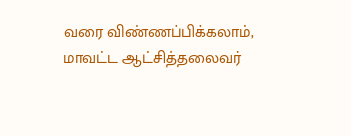வரை விண்ணப்பிக்கலாம், மாவட்ட ஆட்சித்தலைவர்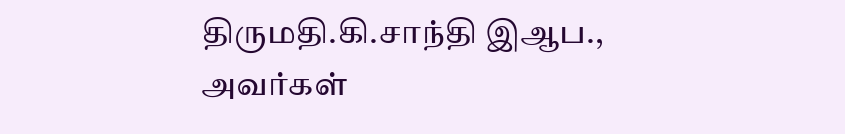திருமதி.கி.சாந்தி இஆப., அவர்கள்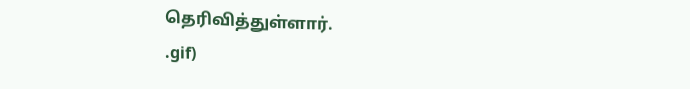தெரிவித்துள்ளார்.
.gif)